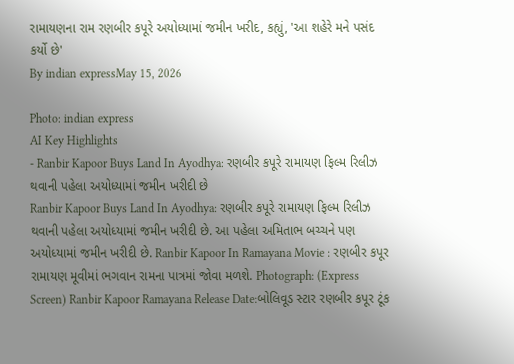રામાયણના રામ રણબીર કપૂરે અયોધ્યામાં જમીન ખરીદ, કહ્યું, 'આ શહેરે મને પસંદ કર્યો છે'
By indian expressMay 15, 2026

Photo: indian express
AI Key Highlights
- Ranbir Kapoor Buys Land In Ayodhya: રણબીર કપૂરે રામાયણ ફિલ્મ રિલીઝ થવાની પહેલા અયોધ્યામાં જમીન ખરીદી છે
Ranbir Kapoor Buys Land In Ayodhya: રણબીર કપૂરે રામાયણ ફિલ્મ રિલીઝ થવાની પહેલા અયોધ્યામાં જમીન ખરીદી છે. આ પહેલા અમિતાભ બચ્ચને પણ અયોધ્યામાં જમીન ખરીદી છે. Ranbir Kapoor In Ramayana Movie : રણબીર કપૂર રામાયણ મૂવીમાં ભગવાન રામના પાત્રમાં જોવા મળશે. Photograph: (Express Screen) Ranbir Kapoor Ramayana Release Date:બોલિવૂડ સ્ટાર રણબીર કપૂર ટૂંક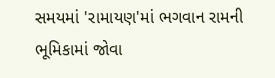સમયમાં 'રામાયણ'માં ભગવાન રામની ભૂમિકામાં જોવા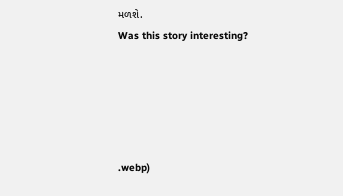મળશે.
Was this story interesting?





.webp)